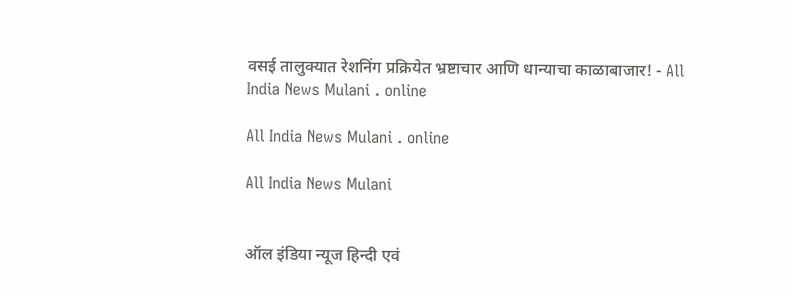वसई तालुक्यात रेशनिंग प्रक्रियेत भ्रष्टाचार आणि धान्याचा काळाबाजार! - All India News Mulani . online

All India News Mulani . online

All India News Mulani


ऑल इंडिया न्यूज हिन्दी एवं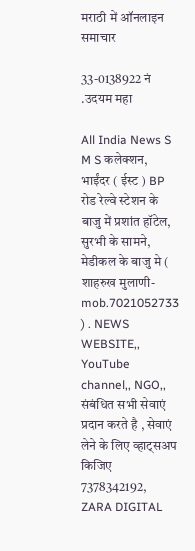मराठी में ऑनलाइन समाचार

33-0138922 नं .उदयम महा

All India News S M S कलेक्शन, भाईंदर ( ईस्ट ) BP रोड रेल्वे स्टेशन के बाजु में प्रशांत हॉटेल, सुरभी के सामने, मेडीकल के बाजु मे ( शाहरुख मुलाणी- mob.7021052733 ) . NEWS WEBSITE,, YouTube channel,, NGO,, संबंधित सभी सेवाएं प्रदान करते है , सेवाएं लेने के लिए व्हाट्सअप किजिए 7378342192, ZARA DIGITAL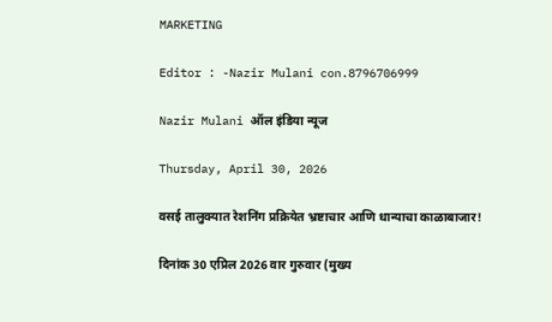MARKETING

Editor : -Nazir Mulani con.8796706999

Nazir Mulani ऑल इंडिया न्यूज

Thursday, April 30, 2026

वसई तालुक्यात रेशनिंग प्रक्रियेत भ्रष्टाचार आणि धान्याचा काळाबाजार!

दिनांक 30 एप्रिल 2026 वार गुरुवार (मुख्य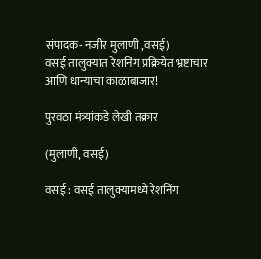संपादक- नजीर मुलाणी ,वसई)
वसई तालुक्यात रेशनिंग प्रक्रियेत भ्रष्टाचार आणि धान्याचा काळाबाजार!

पुरवठा मंत्र्यांकडे लेखी तक्रार

(मुलाणी, वसई)

वसई : वसई तालुक्यामध्ये रेशनिंग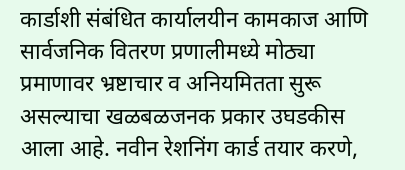कार्डाशी संबंधित कार्यालयीन कामकाज आणि सार्वजनिक वितरण प्रणालीमध्ये मोठ्या प्रमाणावर भ्रष्टाचार व अनियमितता सुरू असल्याचा खळबळजनक प्रकार उघडकीस आला आहे. नवीन रेशनिंग कार्ड तयार करणे,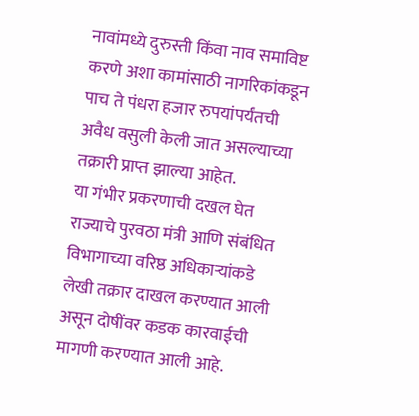नावांमध्ये दुरुस्ती किंवा नाव समाविष्ट करणे अशा कामांसाठी नागरिकांकडून पाच ते पंधरा हजार रुपयांपर्यंतची अवैध वसुली केली जात असल्याच्या तक्रारी प्राप्त झाल्या आहेत.
या गंभीर प्रकरणाची दखल घेत राज्याचे पुरवठा मंत्री आणि संबंधित विभागाच्या वरिष्ठ अधिकाऱ्यांकडे लेखी तक्रार दाखल करण्यात आली असून दोषींवर कडक कारवाईची मागणी करण्यात आली आहे.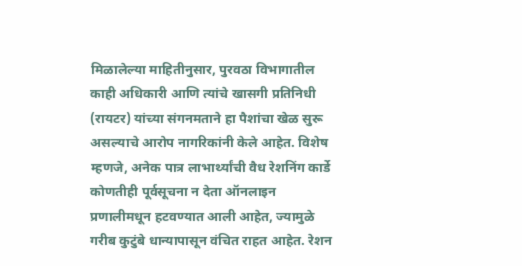मिळालेल्या माहितीनुसार, पुरवठा विभागातील काही अधिकारी आणि त्यांचे खासगी प्रतिनिधी (रायटर) यांच्या संगनमताने हा पैशांचा खेळ सुरू असल्याचे आरोप नागरिकांनी केले आहेत. विशेष म्हणजे, अनेक पात्र लाभार्थ्यांची वैध रेशनिंग कार्डे कोणतीही पूर्वसूचना न देता ऑनलाइन प्रणालीमधून हटवण्यात आली आहेत, ज्यामुळे गरीब कुटुंबे धान्यापासून वंचित राहत आहेत. रेशन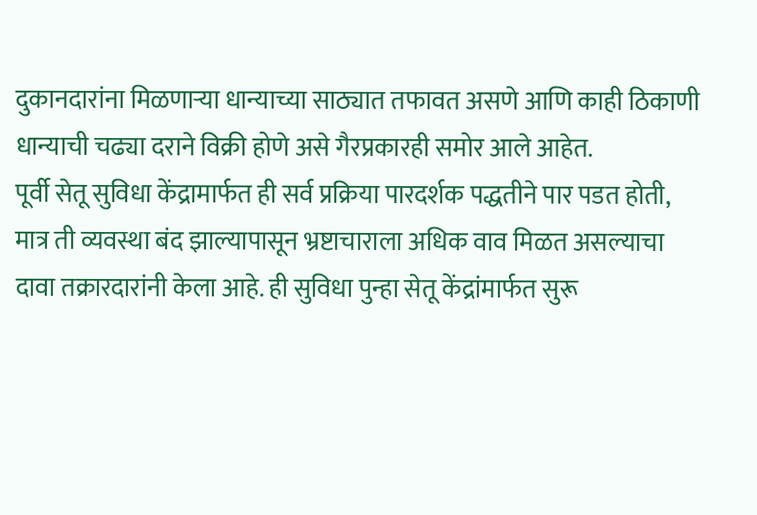दुकानदारांना मिळणाऱ्या धान्याच्या साठ्यात तफावत असणे आणि काही ठिकाणी धान्याची चढ्या दराने विक्री होणे असे गैरप्रकारही समोर आले आहेत.
पूर्वी सेतू सुविधा केंद्रामार्फत ही सर्व प्रक्रिया पारदर्शक पद्धतीने पार पडत होती, मात्र ती व्यवस्था बंद झाल्यापासून भ्रष्टाचाराला अधिक वाव मिळत असल्याचा दावा तक्रारदारांनी केला आहे. ही सुविधा पुन्हा सेतू केंद्रांमार्फत सुरू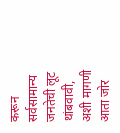करून सर्वसामान्य जनतेची लूट थांबवावी, अशी मागणी आता जोर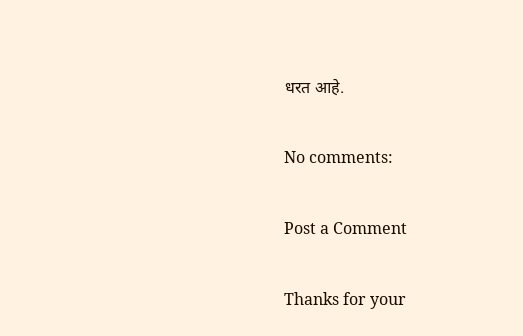धरत आहे.

No comments:

Post a Comment

Thanks for your